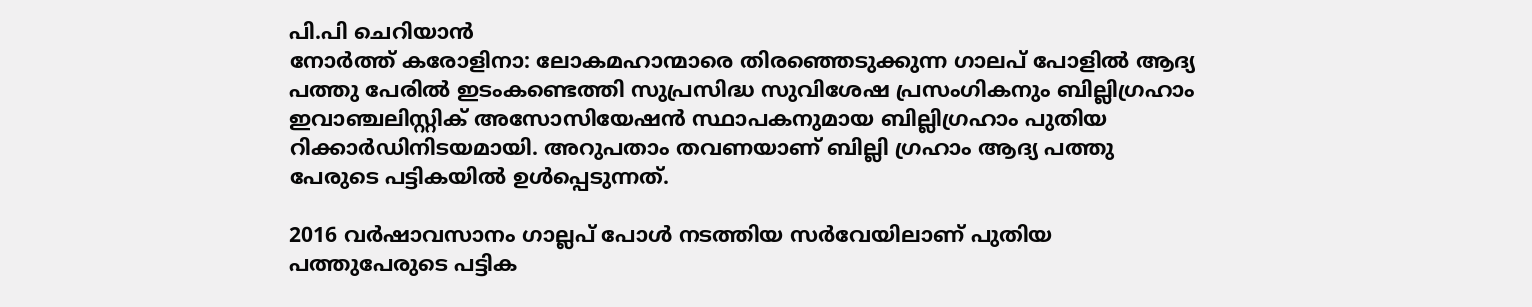പി.പി ചെറിയാൻ
നോർത്ത് കരോളിനാ: ലോകമഹാന്മാരെ തിരഞ്ഞെടുക്കുന്ന ഗാലപ് പോളിൽ ആദ്യ പത്തു പേരിൽ ഇടംകണ്ടെത്തി സുപ്രസിദ്ധ സുവിശേഷ പ്രസംഗികനും ബില്ലിഗ്രഹാം ഇവാഞ്ചലിസ്റ്റിക് അസോസിയേഷൻ സ്ഥാപകനുമായ ബില്ലിഗ്രഹാം പുതിയ റിക്കാർഡിനിടയമായി. അറുപതാം തവണയാണ് ബില്ലി ഗ്രഹാം ആദ്യ പത്തു പേരുടെ പട്ടികയിൽ ഉൾപ്പെടുന്നത്.

2016 വർഷാവസാനം ഗാല്ലപ് പോൾ നടത്തിയ സർവേയിലാണ് പുതിയ പത്തുപേരുടെ പട്ടിക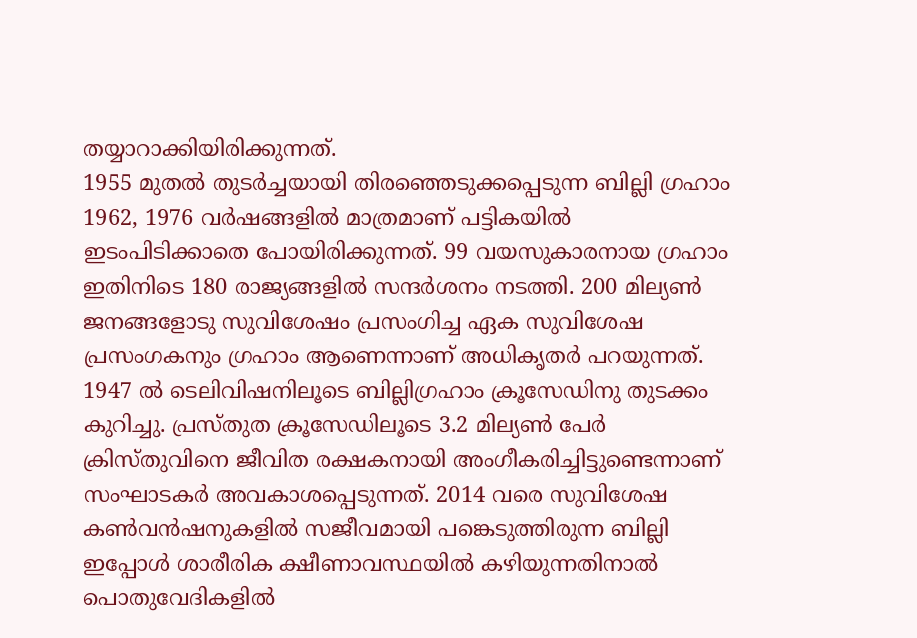തയ്യാറാക്കിയിരിക്കുന്നത്.
1955 മുതൽ തുടർച്ചയായി തിരഞ്ഞെടുക്കപ്പെടുന്ന ബില്ലി ഗ്രഹാം 1962, 1976 വർഷങ്ങളിൽ മാത്രമാണ് പട്ടികയിൽ ഇടംപിടിക്കാതെ പോയിരിക്കുന്നത്. 99 വയസുകാരനായ ഗ്രഹാം ഇതിനിടെ 180 രാജ്യങ്ങളിൽ സന്ദർശനം നടത്തി. 200 മില്യൺ ജനങ്ങളോടു സുവിശേഷം പ്രസംഗിച്ച ഏക സുവിശേഷ പ്രസംഗകനും ഗ്രഹാം ആണെന്നാണ് അധികൃതർ പറയുന്നത്.
1947 ൽ ടെലിവിഷനിലൂടെ ബില്ലിഗ്രഹാം ക്രൂസേഡിനു തുടക്കം കുറിച്ചു. പ്രസ്തുത ക്രൂസേഡിലൂടെ 3.2 മില്യൺ പേർ ക്രിസ്തുവിനെ ജീവിത രക്ഷകനായി അംഗീകരിച്ചിട്ടുണ്ടെന്നാണ് സംഘാടകർ അവകാശപ്പെടുന്നത്. 2014 വരെ സുവിശേഷ കൺവൻഷനുകളിൽ സജീവമായി പങ്കെടുത്തിരുന്ന ബില്ലി ഇപ്പോൾ ശാരീരിക ക്ഷീണാവസ്ഥയിൽ കഴിയുന്നതിനാൽ പൊതുവേദികളിൽ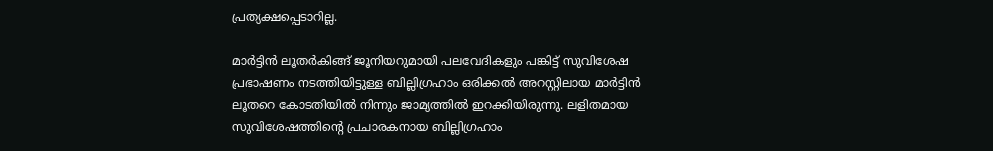പ്രത്യക്ഷപ്പെടാറില്ല.

മാർട്ടിൻ ലൂതർകിങ്ങ് ജൂനിയറുമായി പലവേദികളും പങ്കിട്ട് സുവിശേഷ പ്രഭാഷണം നടത്തിയിട്ടുള്ള ബില്ലിഗ്രഹാം ഒരിക്കൽ അറസ്റ്റിലായ മാർട്ടിൻ ലൂതറെ കോടതിയിൽ നിന്നും ജാമ്യത്തിൽ ഇറക്കിയിരുന്നു. ലളിതമായ സുവിശേഷത്തിന്റെ പ്രചാരകനായ ബില്ലിഗ്രഹാം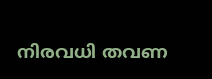നിരവധി തവണ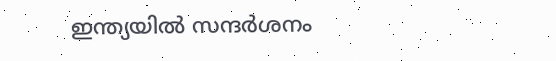ഇന്ത്യയിൽ സന്ദർശനം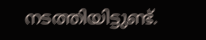നടത്തിയിട്ടുണ്ട്.